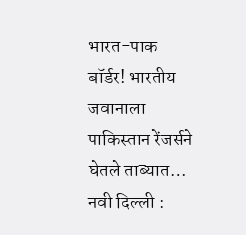भारत-पाक बॉर्डर! भारतीय जवानाला पाकिस्तान रेंजर्सने घेतले ताब्यात…
नवी दिल्ली :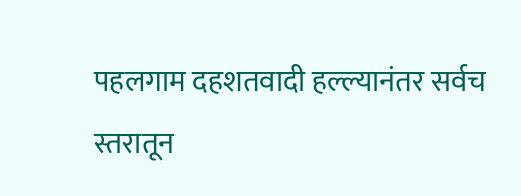पहलगाम दहशतवादी हल्ल्यानंतर सर्वच स्तरातून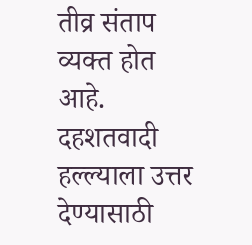तीव्र संताप व्यक्त होत आहे. दहशतवादी हल्ल्याला उत्तर देण्यासाठी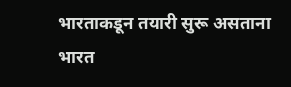भारताकडून तयारी सुरू असताना भारत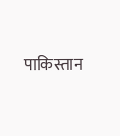पाकिस्तान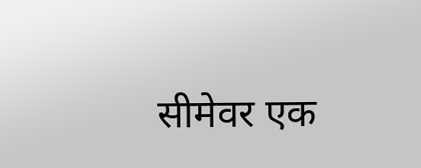सीमेवर एक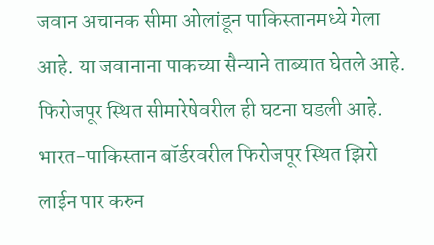जवान अचानक सीमा ओलांडून पाकिस्तानमध्ये गेला आहे. या जवानाना पाकच्या सैन्याने ताब्यात घेतले आहे. फिरोजपूर स्थित सीमारेषेवरील ही घटना घडली आहे. भारत-पाकिस्तान बॉर्डरवरील फिरोजपूर स्थित झिरो लाईन पार करुन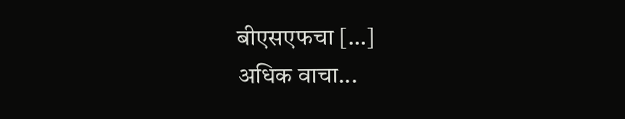बीएसएफचा […]
अधिक वाचा...